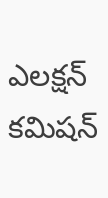ఎలక్షన్ కమిషన్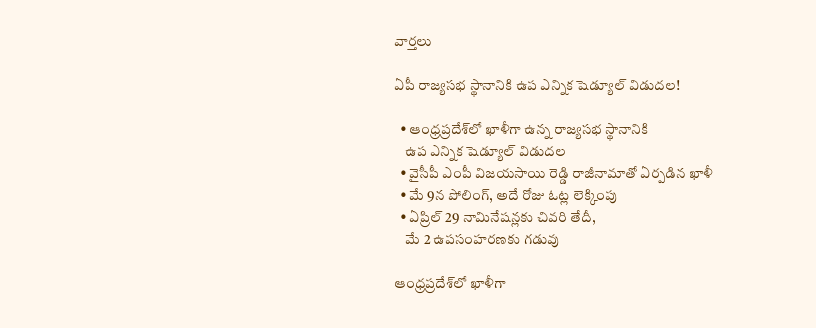వార్తలు

ఏపీ రాజ్యసభ స్థానానికి ఉప ఎన్నిక షెడ్యూల్ విడుదల!

  • ఆంధ్రప్రదేశ్‌లో ఖాళీగా ఉన్న రాజ్యసభ స్థానానికి
    ఉప ఎన్నిక షెడ్యూల్ విడుదల
  • వైసీపీ ఎంపీ విజయసాయి రెడ్డి రాజీనామాతో ఏర్పడిన ఖాళీ
  • మే 9న పోలింగ్, అదే రోజు ఓట్ల లెక్కింపు
  • ఏప్రిల్ 29 నామినేషన్లకు చివరి తేదీ,
    మే 2 ఉపసంహరణకు గడువు

ఆంధ్రప్రదేశ్‌లో ఖాళీగా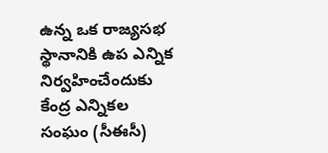ఉన్న ఒక రాజ్యసభ స్థానానికి ఉప ఎన్నిక నిర్వహించేందుకు కేంద్ర ఎన్నికల సంఘం (సీఈసీ)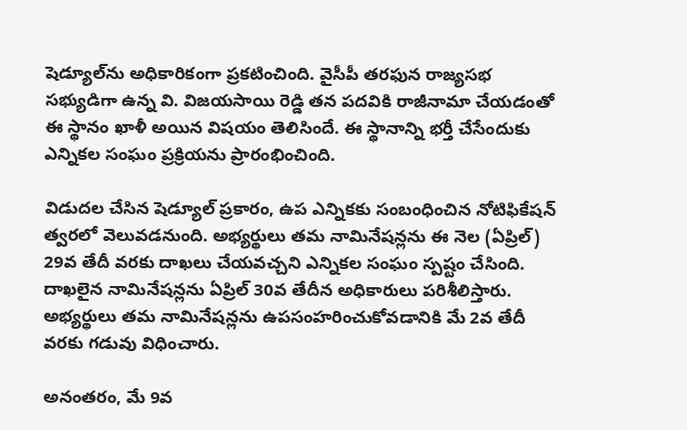షెడ్యూల్‌ను అధికారికంగా ప్రకటించింది. వైసీపీ తరఫున రాజ్యసభ సభ్యుడిగా ఉన్న వి. విజయసాయి రెడ్డి తన పదవికి రాజీనామా చేయడంతో ఈ స్థానం ఖాళీ అయిన విషయం తెలిసిందే. ఈ స్థానాన్ని భర్తీ చేసేందుకు ఎన్నికల సంఘం ప్రక్రియను ప్రారంభించింది.

విడుదల చేసిన షెడ్యూల్ ప్రకారం, ఉప ఎన్నికకు సంబంధించిన నోటిఫికేషన్ త్వరలో వెలువడనుంది. అభ్యర్థులు తమ నామినేషన్లను ఈ నెల (ఏప్రిల్) 29వ తేదీ వరకు దాఖలు చేయవచ్చని ఎన్నికల సంఘం స్పష్టం చేసింది. దాఖలైన నామినేషన్లను ఏప్రిల్ 30వ తేదీన అధికారులు పరిశీలిస్తారు. అభ్యర్థులు తమ నామినేషన్లను ఉపసంహరించుకోవడానికి మే 2వ తేదీ వరకు గడువు విధించారు.

అనంతరం, మే 9వ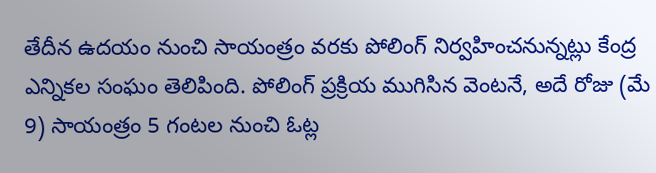తేదీన ఉదయం నుంచి సాయంత్రం వరకు పోలింగ్ నిర్వహించనున్నట్లు కేంద్ర ఎన్నికల సంఘం తెలిపింది. పోలింగ్ ప్రక్రియ ముగిసిన వెంటనే, అదే రోజు (మే 9) సాయంత్రం 5 గంటల నుంచి ఓట్ల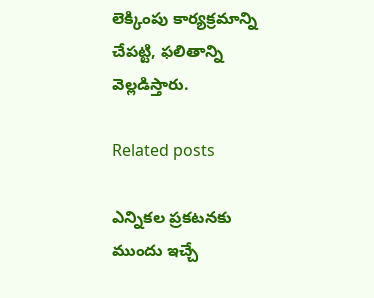లెక్కింపు కార్యక్రమాన్ని చేపట్టి, ఫలితాన్ని వెల్లడిస్తారు.

Related posts

ఎన్నికల ప్రకటనకు ముందు ఇచ్చే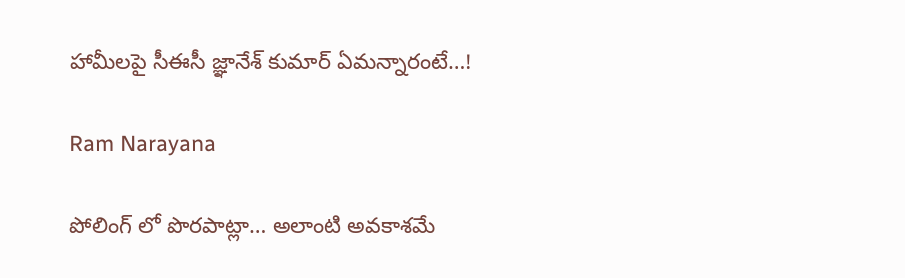హామీలపై సీఈసీ జ్ఞానేశ్ కుమార్ ఏమన్నారంటే…!

Ram Narayana

పోలింగ్ లో పొరపాట్లా… అలాంటి అవకాశమే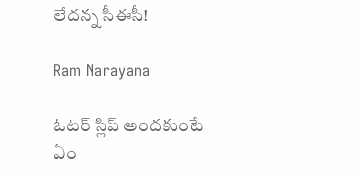లేదన్న సీఈసీ!

Ram Narayana

ఓటర్ స్లిప్ అందకుంటే ఏం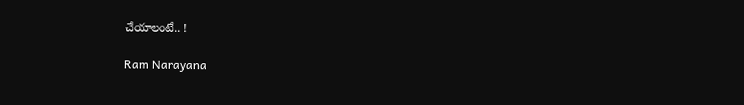చేయాలంటే.. !

Ram Narayana